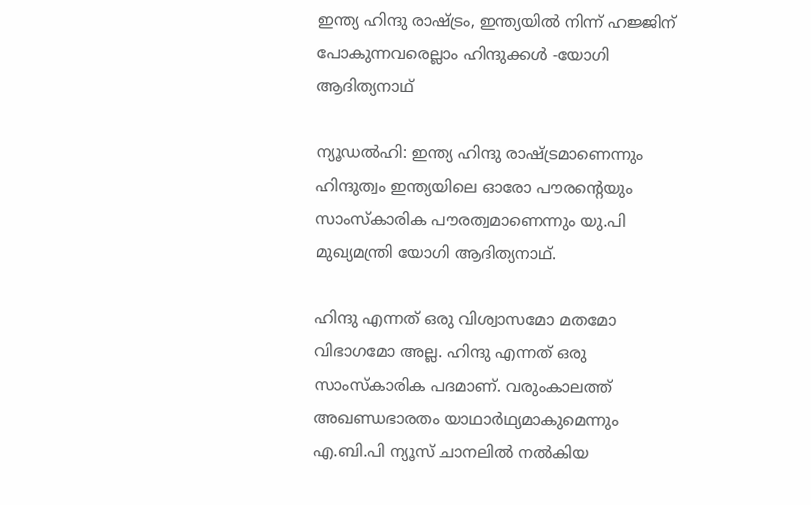ഇന്ത്യ ഹിന്ദു രാഷ്ട്രം, ഇന്ത്യയില്‍ നിന്ന് ഹജ്ജിന് പോകുന്നവരെല്ലാം ഹിന്ദുക്കള്‍ -യോഗി ആദിത്യനാഥ്

ന്യൂഡല്‍ഹി: ഇന്ത്യ ഹിന്ദു രാഷ്ട്രമാണെന്നും ഹിന്ദുത്വം ഇന്ത്യയിലെ ഓരോ പൗരന്‍റെയും സാംസ്കാരിക പൗരത്വമാണെന്നും യു.പി മുഖ്യമന്ത്രി യോഗി ആദിത്യനാഥ്.

ഹിന്ദു എന്നത് ഒരു വിശ്വാസമോ മതമോ വിഭാഗമോ അല്ല. ഹിന്ദു എന്നത് ഒരു സാംസ്കാരിക പദമാണ്. വരുംകാലത്ത് അഖണ്ഡഭാരതം യാഥാര്‍ഥ്യമാകുമെന്നും എ.ബി.പി ന്യൂസ് ചാനലില്‍ നല്‍കിയ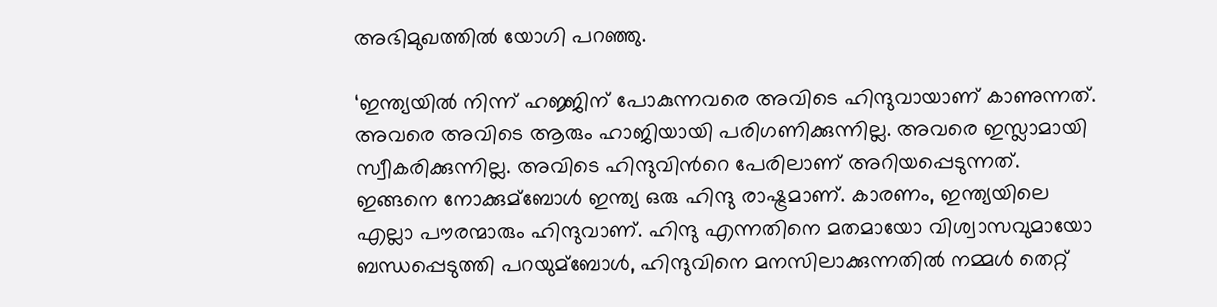അഭിമുഖത്തില്‍ യോഗി പറഞ്ഞു.

‘ഇന്ത്യയില്‍ നിന്ന് ഹജ്ജിന് പോകുന്നവരെ അവിടെ ഹിന്ദുവായാണ് കാണുന്നത്. അവരെ അവിടെ ആരും ഹാജിയായി പരിഗണിക്കുന്നില്ല. അവരെ ഇസ്ലാമായി സ്വീകരിക്കുന്നില്ല. അവിടെ ഹിന്ദുവിന്‍റെ പേരിലാണ് അറിയപ്പെടുന്നത്. ഇങ്ങനെ നോക്കുമ്ബോള്‍ ഇന്ത്യ ഒരു ഹിന്ദു രാഷ്ട്രമാണ്. കാരണം, ഇന്ത്യയിലെ എല്ലാ പൗരന്മാരും ഹിന്ദുവാണ്. ഹിന്ദു എന്നതിനെ മതമായോ വിശ്വാസവുമായോ ബന്ധപ്പെടുത്തി പറയുമ്ബോള്‍, ഹിന്ദുവിനെ മനസിലാക്കുന്നതില്‍ നമ്മള്‍ തെറ്റ്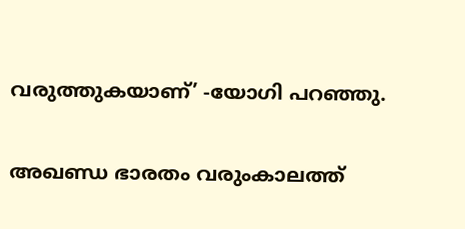വരുത്തുകയാണ്’ -യോഗി പറഞ്ഞു.

അഖണ്ഡ ഭാരതം വരുംകാലത്ത്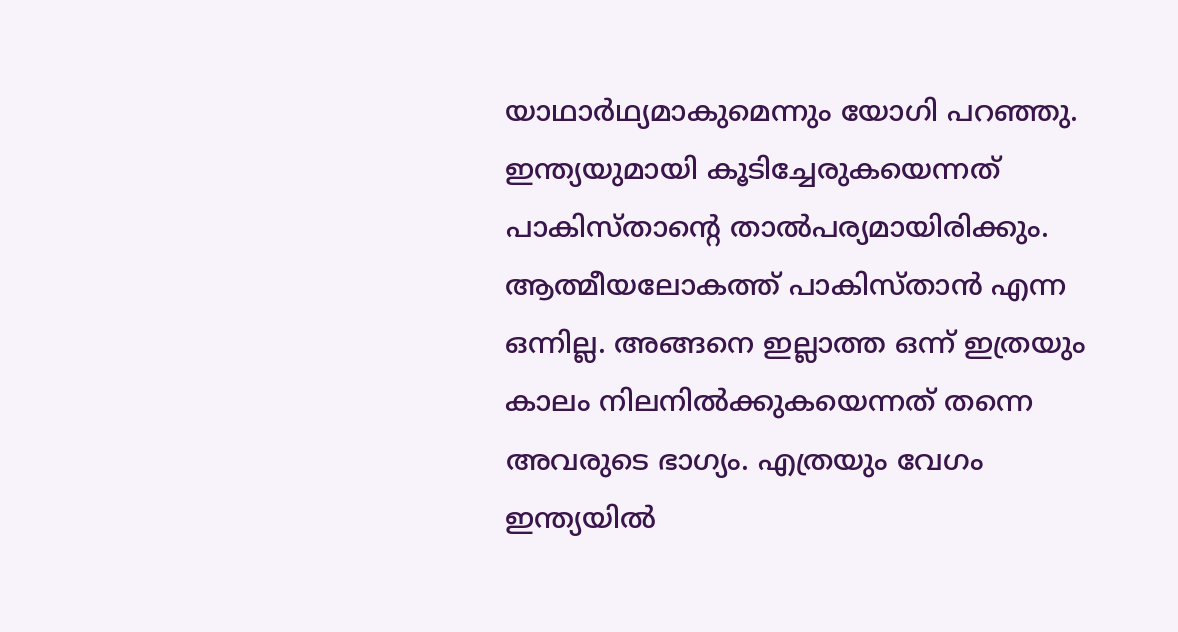യാഥാര്‍ഥ്യമാകുമെന്നും യോഗി പറഞ്ഞു. ഇന്ത്യയുമായി കൂടിച്ചേരുകയെന്നത് പാകിസ്താന്‍റെ താല്‍പര്യമായിരിക്കും. ആത്മീയലോകത്ത് പാകിസ്താന്‍ എന്ന ഒന്നില്ല. അങ്ങനെ ഇല്ലാത്ത ഒന്ന് ഇത്രയും കാലം നിലനില്‍ക്കുകയെന്നത് തന്നെ അവരുടെ ഭാഗ്യം. എത്രയും വേഗം ഇന്ത്യയില്‍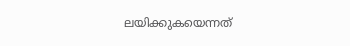ലയിക്കുകയെന്നത്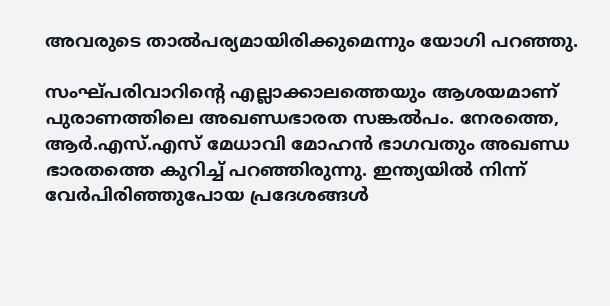അവരുടെ താല്‍പര്യമായിരിക്കുമെന്നും യോഗി പറഞ്ഞു.

സംഘ്പരിവാറിന്‍റെ എല്ലാക്കാലത്തെയും ആശയമാണ് പുരാണത്തിലെ അഖണ്ഡഭാരത സങ്കല്‍പം. നേരത്തെ, ആര്‍.എസ്.എസ് മേധാവി മോഹന്‍ ഭാഗവതും അഖണ്ഡ ഭാരതത്തെ കുറിച്ച്‌ പറഞ്ഞിരുന്നു. ഇന്ത്യയില്‍ നിന്ന് വേര്‍പിരിഞ്ഞുപോയ പ്രദേശങ്ങള്‍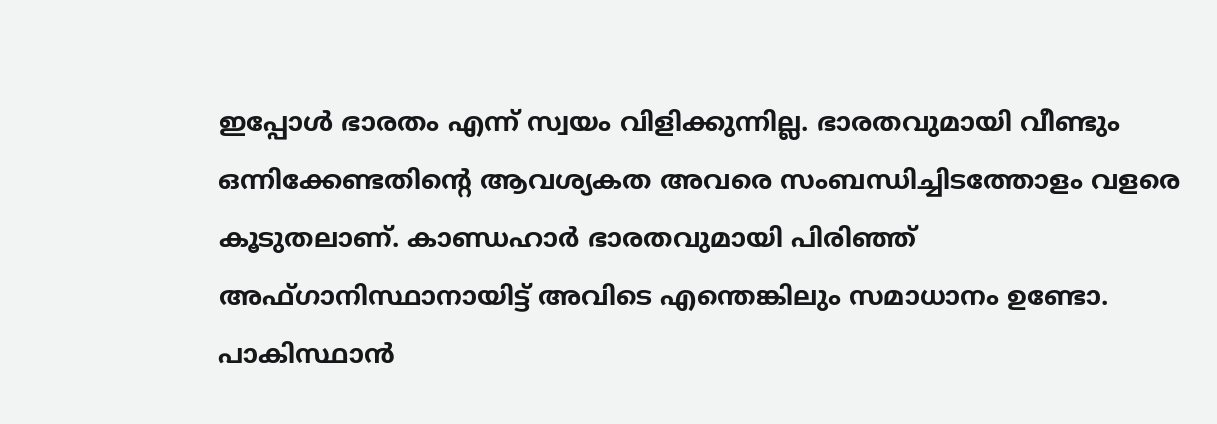ഇപ്പോള്‍ ഭാരതം എന്ന് സ്വയം വിളിക്കുന്നില്ല. ഭാരതവുമായി വീണ്ടും ഒന്നിക്കേണ്ടതിന്‍റെ ആവശ്യകത അവരെ സംബന്ധിച്ചിടത്തോളം വളരെ കൂടുതലാണ്. കാണ്ഡഹാര്‍ ഭാരതവുമായി പിരിഞ്ഞ് അഫ്ഗാനിസ്ഥാനായിട്ട് അവിടെ എന്തെങ്കിലും സമാധാനം ഉണ്ടോ. പാകിസ്ഥാന്‍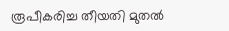രൂപീകരിച്ച തീയതി മുതല്‍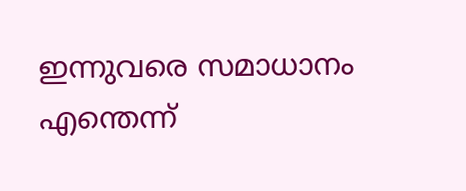ഇന്നുവരെ സമാധാനം എന്തെന്ന്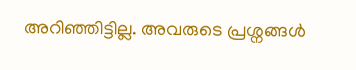അറിഞ്ഞിട്ടില്ല. അവരുടെ പ്രശ്നങ്ങള്‍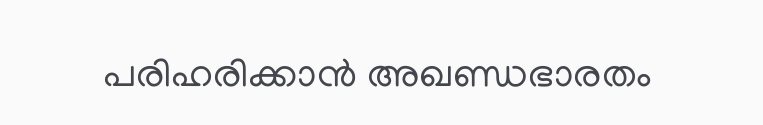പരിഹരിക്കാന്‍ അഖണ്ഡഭാരതം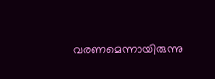വരണമെന്നായിരുന്നു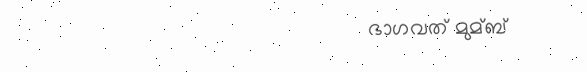ഭാഗവത് മുമ്ബ്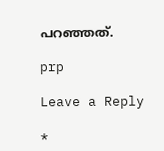പറഞ്ഞത്.

prp

Leave a Reply

*